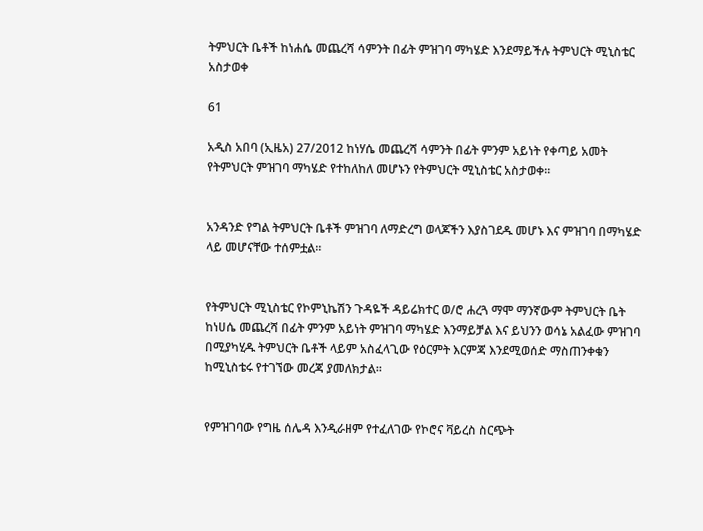ትምህርት ቤቶች ከነሐሴ መጨረሻ ሳምንት በፊት ምዝገባ ማካሄድ እንደማይችሉ ትምህርት ሚኒስቴር አስታወቀ

61

አዲስ አበባ (ኢዜአ) 27/2012 ከነሃሴ መጨረሻ ሳምንት በፊት ምንም አይነት የቀጣይ አመት የትምህርት ምዝገባ ማካሄድ የተከለከለ መሆኑን የትምህርት ሚኒስቴር አስታወቀ።


አንዳንድ የግል ትምህርት ቤቶች ምዝገባ ለማድረግ ወላጆችን እያስገደዱ መሆኑ እና ምዝገባ በማካሄድ ላይ መሆናቸው ተሰምቷል።


የትምህርት ሚኒስቴር የኮምኒኬሽን ጉዳዬች ዳይሬክተር ወ/ሮ ሐረጓ ማሞ ማንኛውም ትምህርት ቤት ከነሀሴ መጨረሻ በፊት ምንም አይነት ምዝገባ ማካሄድ እንማይቻል እና ይህንን ወሳኔ አልፈው ምዝገባ በሚያካሂዱ ትምህርት ቤቶች ላይም አስፈላጊው የዕርምት እርምጃ እንደሚወሰድ ማስጠንቀቁን ከሚኒስቴሩ የተገኘው መረጃ ያመለክታል።


የምዝገባው የግዜ ሰሌዳ እንዲራዘም የተፈለገው የኮሮና ቫይረስ ስርጭት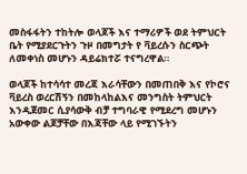መስፋፋትን ተከትሎ ወላጆች እና ተማሪዎች ወደ ትምህርት ቤት የሚያደርጉትን ጉዞ በመግታት የ ቫይረሱን ስርጭት ለመቀነስ መሆኑን ዳይሬክተሯ ተናግረዋል።

ወላጆች ከተሳሳተ መረጃ እራሳቸውን በመጠበቅ እና የኮሮና ቫይረስ ወረርሽኝን በመከላከልእና መንግስት ትምህርት እንዲጀመር ሲያሳውቅ ብቻ ተግባራዊ የሚደረግ መሆኑን አውቀው ልጆቻቸው በእጃቸው ላይ የሚገኙትን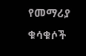የመማሪያ ቁሳቁሶች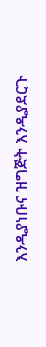እንዲያነቡና ዝግጅት እንዲያደርጉ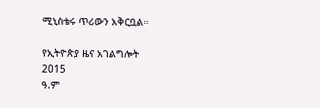ሚኒስቴሩ ጥሪውን አቅርቧል።

የኢትዮጵያ ዜና አገልግሎት
2015
ዓ.ም